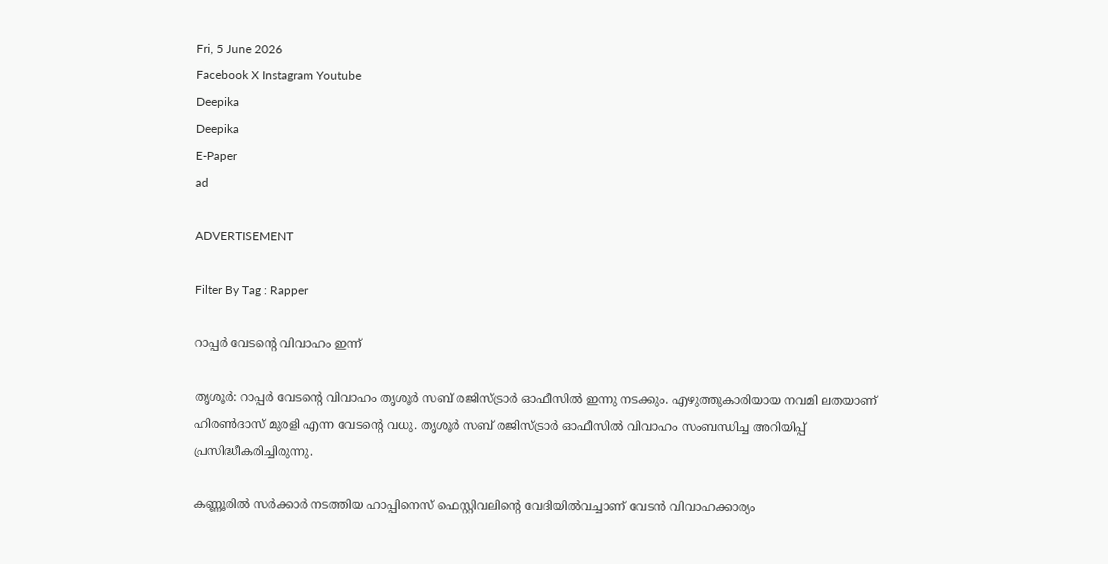Fri, 5 June 2026
Facebook X Instagram Youtube
Deepika
Deepika
E-Paper
ad

ADVERTISEMENT

Filter By Tag : Rapper

റാപ്പർ വേടന്‍റെ വിവാഹം ഇന്ന്

തൃശൂർ: റാപ്പർ വേടന്‍റെ വിവാഹം തൃശൂർ സബ് രജിസ്ട്രാർ ഓഫീസിൽ ഇന്നു നടക്കും. എഴുത്തുകാരിയായ നവമി ലതയാണ് ഹിരണ്‍ദാസ് മുരളി എന്ന വേടന്‍റെ വധു. തൃശൂർ സബ് രജിസ്ട്രാർ ഓഫീസിൽ വിവാഹം സംബന്ധിച്ച അറിയിപ്പ് പ്രസിദ്ധീകരിച്ചിരുന്നു.

കണ്ണൂരിൽ സർക്കാർ നടത്തിയ ഹാപ്പിനെസ് ഫെസ്റ്റിവലിന്‍റെ വേദിയിൽവച്ചാണ് വേടൻ വിവാഹക്കാര്യം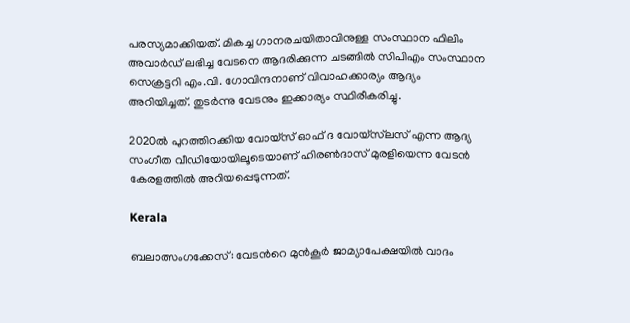പരസ്യമാക്കിയത്. മികച്ച ഗാനരചയിതാവിനുള്ള സംസ്ഥാന ഫിലിം അവാർഡ് ലഭിച്ച വേടനെ ആദരിക്കുന്ന ചടങ്ങിൽ സിപിഎം സംസ്ഥാന സെക്രട്ടറി എം.വി. ഗോവിന്ദനാണ് വിവാഹക്കാര്യം ആദ്യം അറിയിച്ചത്. തുടർന്നു വേടനും ഇക്കാര്യം സ്ഥിരീകരിച്ചു.

2020ൽ പുറത്തിറക്കിയ വോയ്സ് ഓഫ് ദ വോയ്സ്‌ലസ് എന്ന ആദ്യ സംഗീത വീഡിയോയിലൂടെയാണ് ഹിരണ്‍ദാസ് മുരളിയെന്ന വേടൻ കേരളത്തിൽ അറിയപ്പെടുന്നത്.

Kerala

ബലാത്സംഗക്കേസ്: വേടന്‍റെ മുന്‍കൂര്‍ ജാമ്യാപേക്ഷയില്‍ വാദം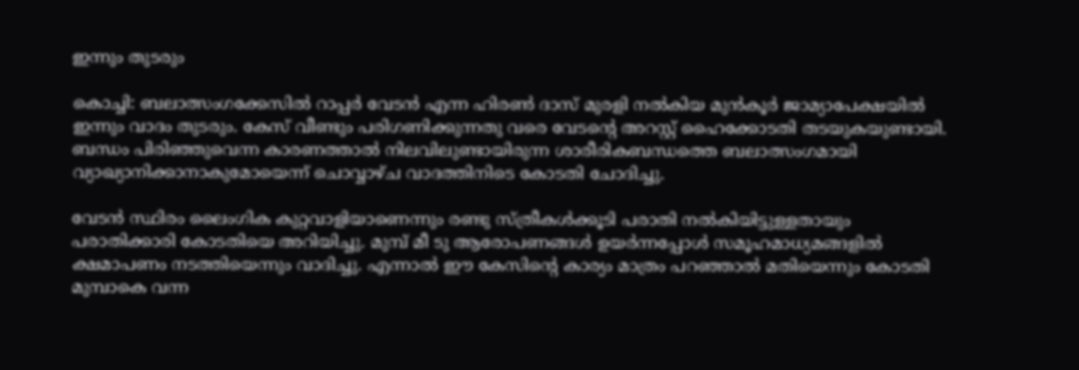ഇന്നും തുടരും

കൊച്ചി: ബലാത്സംഗക്കേസില്‍ റാപ്പര്‍ വേടന്‍ എന്ന ഹിരണ്‍ ദാസ് മുരളി നല്‍കിയ മുന്‍കൂര്‍ ജാമ്യാപേക്ഷയില്‍ ഇന്നും വാദം തുടരും. കേസ് വീണ്ടും പരിഗണിക്കുന്നതു വരെ വേടന്‍റെ അറസ്റ്റ് ഹൈക്കോടതി തടയുകയുണ്ടായി. ബന്ധം പിരിഞ്ഞുവെന്ന കാരണത്താല്‍ നിലവിലുണ്ടായിരുന്ന ശാരീരികബന്ധത്തെ ബലാത്സംഗമായി വ്യാഖ്യാനിക്കാനാകുമോയെന്ന് ചൊവ്വാഴ്ച വാദത്തിനിടെ കോടതി ചോദിച്ചു.

വേടന്‍ സ്ഥിരം ലൈംഗിക കുറ്റവാളിയാണെന്നും രണ്ടു സ്ത്രീകള്‍ക്കൂടി പരാതി നല്‍കിയിട്ടുള്ളതായും പരാതിക്കാരി കോടതിയെ അറിയിച്ചു. മുമ്പ് മീ ടു ആരോപണങ്ങള്‍ ഉയര്‍ന്നപ്പോള്‍ സമൂഹമാധ്യമങ്ങളില്‍ ക്ഷമാപണം നടത്തിയെന്നും വാദിച്ചു. എന്നാല്‍ ഈ കേസിന്‍റെ കാര്യം മാത്രം പറഞ്ഞാല്‍ മതിയെന്നും കോടതി മുമ്പാകെ വന്ന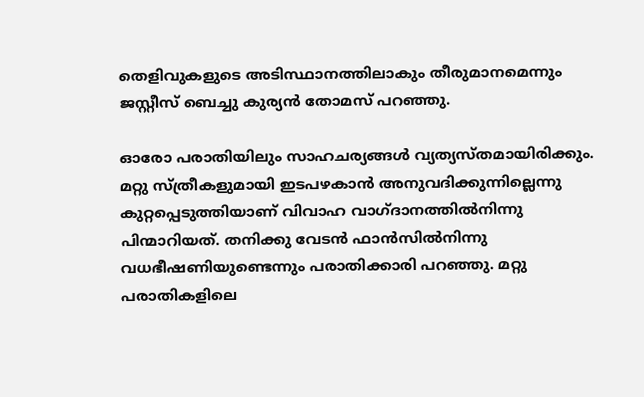തെളിവുകളുടെ അടിസ്ഥാനത്തിലാകും തീരുമാനമെന്നും ജസ്റ്റീസ് ബെച്ചു കുര്യന്‍ തോമസ് പറഞ്ഞു.

ഓരോ പരാതിയിലും സാഹചര്യങ്ങള്‍ വ്യത്യസ്തമായിരിക്കും. മറ്റു സ്ത്രീകളുമായി ഇടപഴകാന്‍ അനുവദിക്കുന്നില്ലെന്നു കുറ്റപ്പെടുത്തിയാണ് വിവാഹ വാഗ്ദാനത്തില്‍നിന്നു പിന്മാറിയത്. തനിക്കു വേടന്‍ ഫാന്‍സില്‍നിന്നു വധഭീഷണിയുണ്ടെന്നും പരാതിക്കാരി പറഞ്ഞു. മറ്റു പരാതികളിലെ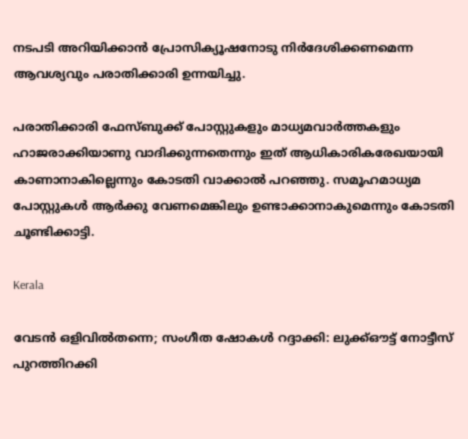നടപടി അറിയിക്കാന്‍ പ്രോസിക്യൂഷനോടു നിര്‍ദേശിക്കണമെന്ന ആവശ്യവും പരാതിക്കാരി ഉന്നയിച്ചു.

പരാതിക്കാരി ഫേസ്ബുക്ക് പോസ്റ്റുകളും മാധ്യമവാര്‍ത്തകളും ഹാജരാക്കിയാണു വാദിക്കുന്നതെന്നും ഇത് ആധികാരികരേഖയായി കാണാനാകില്ലെന്നും കോടതി വാക്കാല്‍ പറഞ്ഞു. സമൂഹമാധ്യമ പോസ്റ്റുകള്‍ ആര്‍ക്കു വേണമെങ്കിലും ഉണ്ടാക്കാനാകുമെന്നും കോടതി ചൂണ്ടിക്കാട്ടി.

Kerala

വേടൻ ഒളിവിൽതന്നെ; സംഗീത ഷോകൾ റദ്ദാക്കി: ലുക്ക്ഔട്ട് നോട്ടീസ് പുറത്തിറക്കി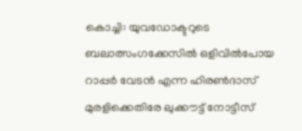കൊച്ചി: യുവഡോക്ടറുടെ ബലാത്സംഗക്കേസിൽ ഒളിവിൽപോയ റാപ്പർ വേടൻ എന്ന ഹിരൺദാസ് മുരളിക്കെതിരേ ലുക്കൗട്ട് നോട്ടീസ്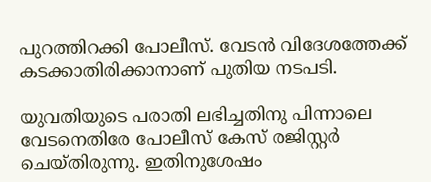പുറത്തിറക്കി പോലീസ്. വേടൻ വിദേശത്തേക്ക് കടക്കാതിരിക്കാനാണ് പുതിയ നടപടി.

യുവതിയുടെ പരാതി ലഭിച്ചതിനു പിന്നാലെ വേടനെതിരേ പോലീസ് കേസ് രജിസ്റ്റ‍ർ ചെയ്തിരുന്നു. ഇതിനുശേഷം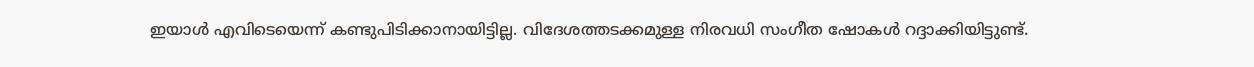ഇയാൾ എവിടെയെന്ന് കണ്ടുപിടിക്കാനായിട്ടില്ല. വിദേശത്തടക്കമുള്ള നിരവധി സംഗീത ഷോകൾ റദ്ദാക്കിയിട്ടുണ്ട്.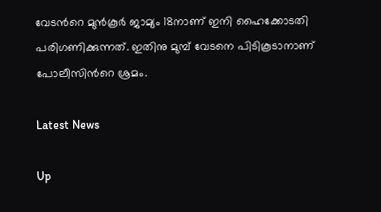വേടന്‍റെ മുൻകൂർ ജാമ്യം 18നാണ് ഇനി ഹൈക്കോടതി പരിഗണിക്കുന്നത്. ഇതിനു മുമ്പ് വേടനെ പിടികൂടാനാണ് പോലീസിന്‍റെ ശ്രമം.

Latest News

Up